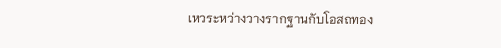เหวระหว่างวางรากฐานกับโอสถทอง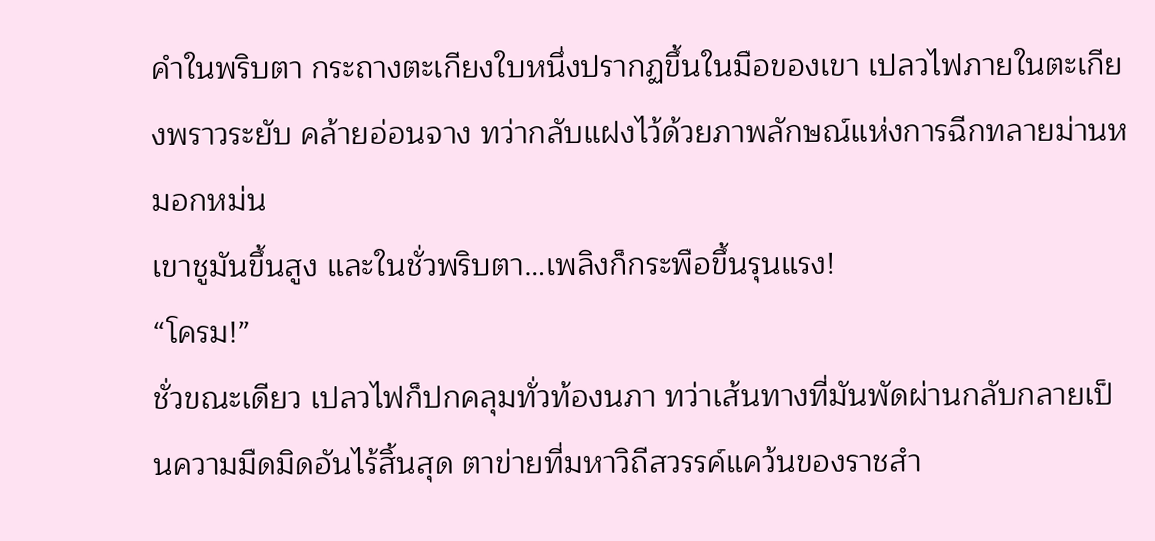คำในพริบตา กระถางตะเกียงใบหนึ่งปรากฏขึ้นในมือของเขา เปลวไฟภายในตะเกียงพราวระยับ คล้ายอ่อนจาง ทว่ากลับแฝงไว้ด้วยภาพลักษณ์แห่งการฉีกทลายม่านหมอกหม่น
เขาชูมันขึ้นสูง และในชั่วพริบตา…เพลิงก็กระพือขึ้นรุนแรง!
“โครม!”
ชั่วขณะเดียว เปลวไฟก็ปกคลุมทั่วท้องนภา ทว่าเส้นทางที่มันพัดผ่านกลับกลายเป็นความมืดมิดอันไร้สิ้นสุด ตาข่ายที่มหาวิถีสวรรค์แคว้นของราชสำ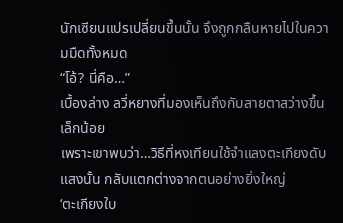นักเซียนแปรเปลี่ยนขึ้นนั้น จึงถูกกลืนหายไปในความมืดทั้งหมด
“โอ้? นี่คือ…”
เบื้องล่าง ลวี่หยางที่มองเห็นถึงกับสายตาสว่างขึ้นเล็กน้อย
เพราะเขาพบว่า…วิธีที่หงเทียนใช้จำแลงตะเกียงดับแสงนั้น กลับแตกต่างจากตนอย่างยิ่งใหญ่
‘ตะเกียงใบ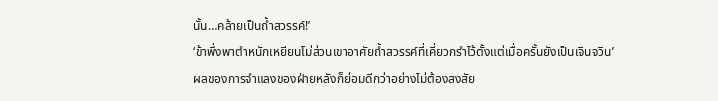นั้น…คล้ายเป็นถ้ำสวรรค์!’
‘ข้าพึ่งพาตำหนักเหยียนโม่ส่วนเขาอาศัยถ้ำสวรรค์ที่เคี่ยวกรำไว้ตั้งแต่เมื่อครั้นยังเป็นเจินจวิน’
ผลของการจำแลงของฝ่ายหลังก็ย่อมดีกว่าอย่างไม่ต้องสงสัย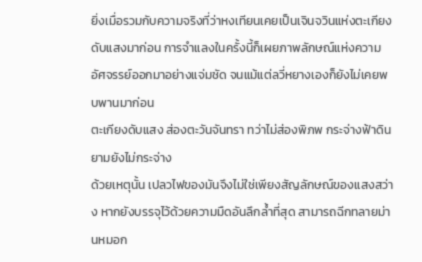ยิ่งเมื่อรวมกับความจริงที่ว่าหงเทียนเคยเป็นเจินจวินแห่งตะเกียงดับแสงมาก่อน การจำแลงในครั้งนี้ก็เผยภาพลักษณ์แห่งความอัศจรรย์ออกมาอย่างแจ่มชัด จนแม้แต่ลวี่หยางเองก็ยังไม่เคยพบพานมาก่อน
ตะเกียงดับแสง ส่องตะวันจันทรา ทว่าไม่ส่องพิภพ กระจ่างฟ้าดินยามยังไม่กระจ่าง
ด้วยเหตุนั้น เปลวไฟของมันจึงไม่ใช่เพียงสัญลักษณ์ของแสงสว่าง หากยังบรรจุไว้ด้วยความมืดอันลึกล้ำที่สุด สามารถฉีกทลายม่านหมอก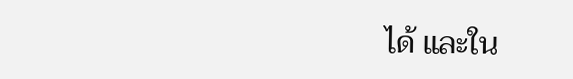ได้ และใน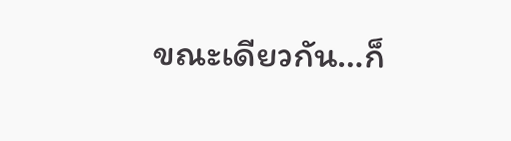ขณะเดียวกัน…ก็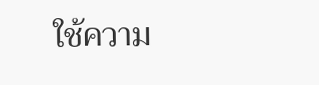ใช้ความ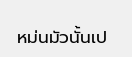หม่นมัวนั้นเป